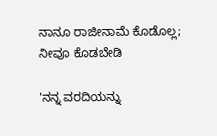ನಾನೂ ರಾಜೀನಾಮೆ ಕೊಡೊಲ್ಲ; ನೀವೂ ಕೊಡಬೇಡಿ

'ನನ್ನ ವರದಿಯನ್ನು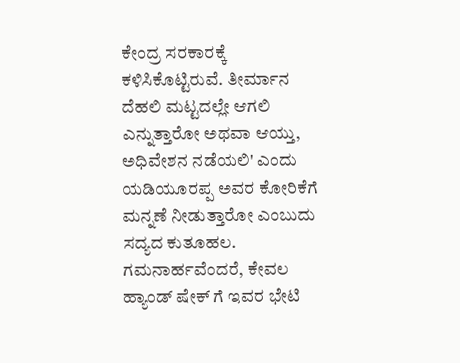ಕೇಂದ್ರ ಸರಕಾರಕ್ಕೆ ಕಳಿಸಿಕೊಟ್ಟಿರುವೆ. ತೀರ್ಮಾನ ದೆಹಲಿ ಮಟ್ಟದಲ್ಲೇ ಆಗಲಿ ಎನ್ನುತ್ತಾರೋ ಅಥವಾ ಆಯ್ತು, ಅಧಿವೇಶನ ನಡೆಯಲಿ' ಎಂದು ಯಡಿಯೂರಪ್ಪ ಅವರ ಕೋರಿಕೆಗೆ ಮನ್ನಣೆ ನೀಡುತ್ತಾರೋ ಎಂಬುದು ಸದ್ಯದ ಕುತೂಹಲ.
ಗಮನಾರ್ಹವೆಂದರೆ, ಕೇವಲ ಹ್ಯಾಂಡ್ ಷೇಕ್ ಗೆ ಇವರ ಭೇಟಿ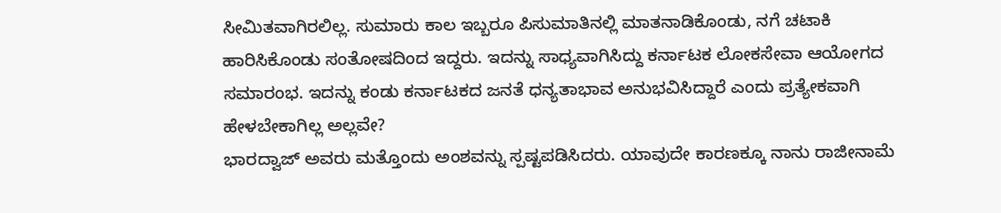ಸೀಮಿತವಾಗಿರಲಿಲ್ಲ. ಸುಮಾರು ಕಾಲ ಇಬ್ಬರೂ ಪಿಸುಮಾತಿನಲ್ಲಿ ಮಾತನಾಡಿಕೊಂಡು, ನಗೆ ಚಟಾಕಿ ಹಾರಿಸಿಕೊಂಡು ಸಂತೋಷದಿಂದ ಇದ್ದರು. ಇದನ್ನು ಸಾಧ್ಯವಾಗಿಸಿದ್ದು ಕರ್ನಾಟಕ ಲೋಕಸೇವಾ ಆಯೋಗದ ಸಮಾರಂಭ. ಇದನ್ನು ಕಂಡು ಕರ್ನಾಟಕದ ಜನತೆ ಧನ್ಯತಾಭಾವ ಅನುಭವಿಸಿದ್ದಾರೆ ಎಂದು ಪ್ರತ್ಯೇಕವಾಗಿ ಹೇಳಬೇಕಾಗಿಲ್ಲ ಅಲ್ಲವೇ?
ಭಾರದ್ವಾಜ್ ಅವರು ಮತ್ತೊಂದು ಅಂಶವನ್ನು ಸ್ಪಷ್ಟಪಡಿಸಿದರು. ಯಾವುದೇ ಕಾರಣಕ್ಕೂ ನಾನು ರಾಜೀನಾಮೆ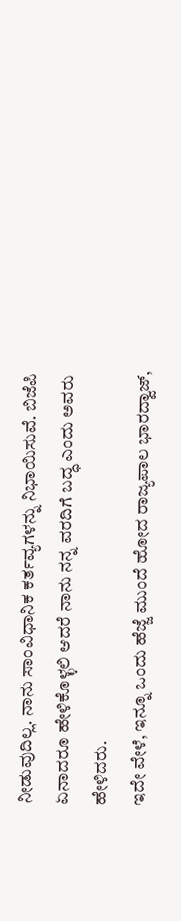ನೀಡುವುದಿಲ್ಲ. ನಾನು ಸಾಂವಿಧಾನಿಕ ಕರ್ತವ್ಯಗಳನ್ನು ನಿಭಾಯಿಸುವೆ. ಬಿಜೆಪಿ ಏನಾದರೂ ಹೇಳಿಕೊಳ್ಳಲಿ ಆದರೆ ನಾನು ನನ್ನ ವರದಿಗೆ ಬದ್ಧ ಎಂದು ಅವರು ಹೇಳಿದರು.
ಇದೇ ವೇಳೆ, ಇನ್ನೂ ಒಂದು ಹೆಜ್ಜೆ ಮುಂದೆ ಹೋದ ರಾಜ್ಯಪಾಲ ಭಾರದ್ವಾಜ್,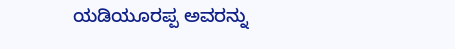ಯಡಿಯೂರಪ್ಪ ಅವರನ್ನು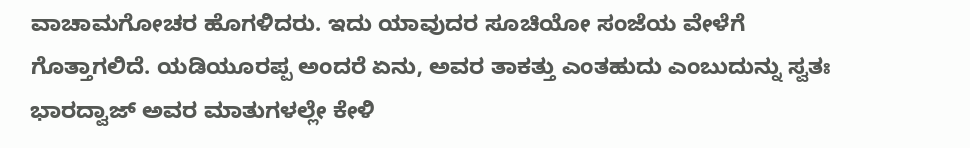ವಾಚಾಮಗೋಚರ ಹೊಗಳಿದರು. ಇದು ಯಾವುದರ ಸೂಚಿಯೋ ಸಂಜೆಯ ವೇಳೆಗೆ ಗೊತ್ತಾಗಲಿದೆ. ಯಡಿಯೂರಪ್ಪ ಅಂದರೆ ಏನು, ಅವರ ತಾಕತ್ತು ಎಂತಹುದು ಎಂಬುದುನ್ನು ಸ್ವತಃ ಭಾರದ್ವಾಜ್ ಅವರ ಮಾತುಗಳಲ್ಲೇ ಕೇಳಿ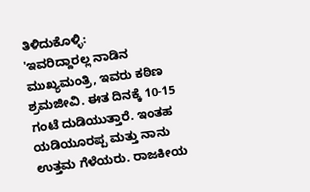ತಿಳಿದುಕೊಳ್ಳಿ:
'ಇವರಿದ್ದಾರಲ್ಲ ನಾಡಿನ ಮುಖ್ಯಮಂತ್ರಿ, ಇವರು ಕಠಿಣ ಶ್ರಮಜೀವಿ. ಈತ ದಿನಕ್ಕೆ 10-15 ಗಂಟೆ ದುಡಿಯುತ್ತಾರೆ. ಇಂತಹ ಯಡಿಯೂರಪ್ಪ ಮತ್ತು ನಾನು ಉತ್ತಮ ಗೆಳೆಯರು. ರಾಜಕೀಯ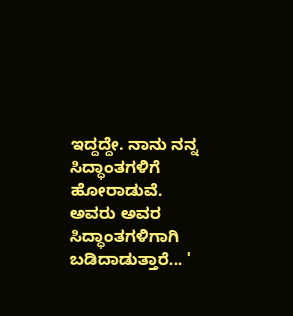ಇದ್ದದ್ದೇ. ನಾನು ನನ್ನ ಸಿದ್ಧಾಂತಗಳಿಗೆ ಹೋರಾಡುವೆ. ಅವರು ಅವರ ಸಿದ್ಧಾಂತಗಳಿಗಾಗಿ ಬಡಿದಾಡುತ್ತಾರೆ... '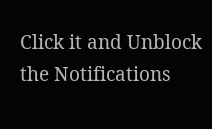Click it and Unblock the Notifications